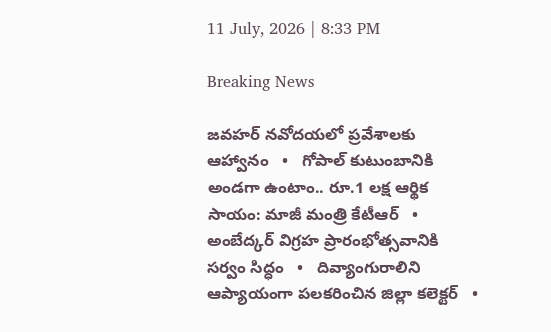11 July, 2026 | 8:33 PM

Breaking News

జవహర్ నవోదయలో ప్రవేశాలకు ఆహ్వానం   •   గోపాల్ కుటుంబానికి అండగా ఉంటాం.. రూ.1 లక్ష ఆర్థిక సాయం: మాజీ మంత్రి కేటీఆర్   •   అంబేద్కర్ విగ్రహ ప్రారంభోత్సవానికి సర్వం సిద్ధం   •   దివ్యాంగురాలిని ఆప్యాయంగా పలకరించిన జిల్లా కలెక్టర్   •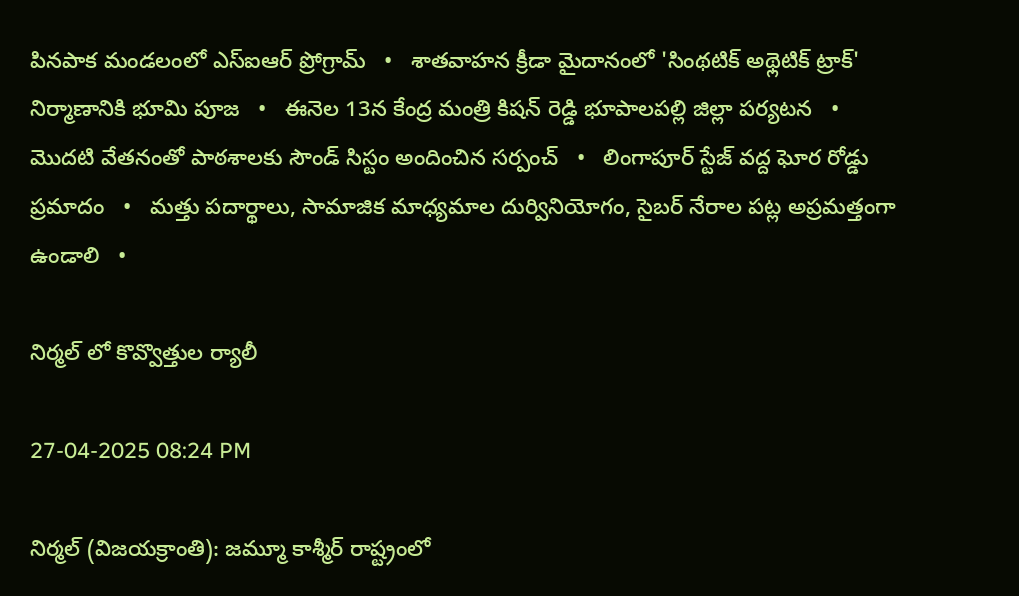పినపాక మండలంలో ఎస్ఐఆర్ ప్రోగ్రామ్   •   శాతవాహన క్రీడా మైదానంలో 'సింథటిక్ అథ్లెటిక్ ట్రాక్' నిర్మాణానికి భూమి పూజ   •   ఈనెల 13న కేంద్ర మంత్రి కిషన్ రెడ్డి భూపాలపల్లి జిల్లా పర్యటన   •   మొదటి వేతనంతో పాఠశాలకు సౌండ్ సిస్టం అందించిన సర్పంచ్   •   లింగాపూర్ స్టేజ్ వద్ద ఘోర రోడ్డు ప్రమాదం   •   మత్తు పదార్థాలు, సామాజిక మాధ్యమాల దుర్వినియోగం, సైబర్ నేరాల పట్ల అప్రమత్తంగా ఉండాలి   •

నిర్మల్ లో కొవ్వొత్తుల ర్యాలీ

27-04-2025 08:24 PM

నిర్మల్ (విజయక్రాంతి): జమ్మూ కాశ్మీర్ రాష్ట్రంలో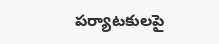పర్యాటకులపై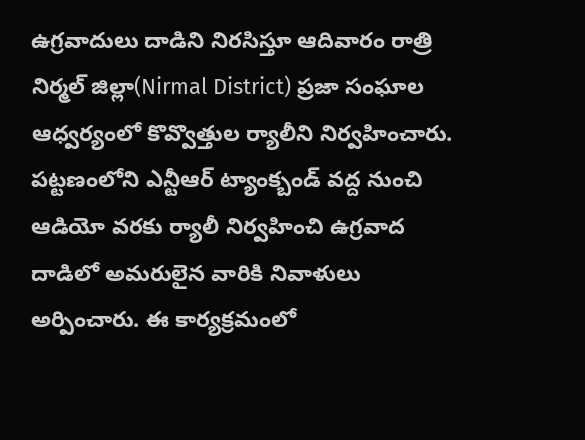ఉగ్రవాదులు దాడిని నిరసిస్తూ ఆదివారం రాత్రి నిర్మల్ జిల్లా(Nirmal District) ప్రజా సంఘాల ఆధ్వర్యంలో కొవ్వొత్తుల ర్యాలీని నిర్వహించారు. పట్టణంలోని ఎన్టీఆర్ ట్యాంక్బండ్ వద్ద నుంచి ఆడియో వరకు ర్యాలీ నిర్వహించి ఉగ్రవాద దాడిలో అమరులైన వారికి నివాళులు అర్పించారు. ఈ కార్యక్రమంలో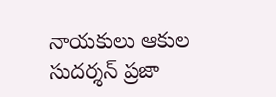నాయకులు ఆకుల సుదర్శన్ ప్రజా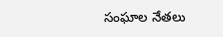సంఘాల నేతలు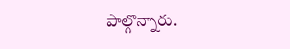పాల్గొన్నారు.